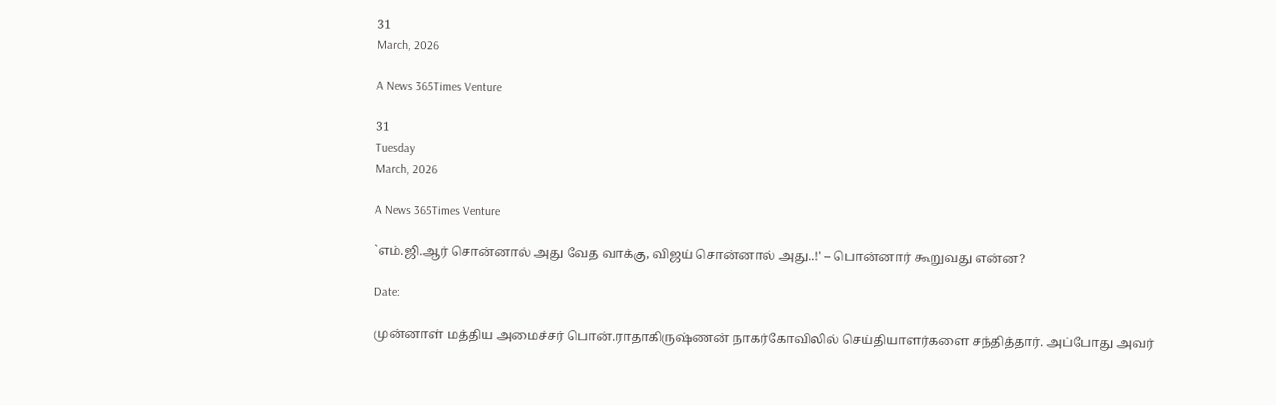31
March, 2026

A News 365Times Venture

31
Tuesday
March, 2026

A News 365Times Venture

`எம்.ஜி.ஆர் சொன்னால் அது வேத வாக்கு, விஜய் சொன்னால் அது..!' – பொன்னார் கூறுவது என்ன?

Date:

முன்னாள் மத்திய அமைச்சர் பொன்.ராதாகிருஷ்ணன் நாகர்கோவிலில் செய்தியாளர்களை சந்தித்தார். அப்போது அவர்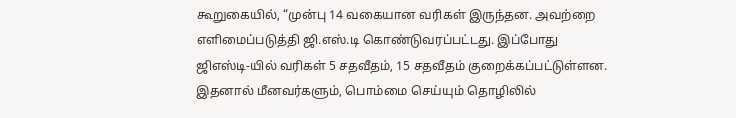கூறுகையில், “முன்பு 14 வகையான வரிகள் இருந்தன. அவற்றை எளிமைப்படுத்தி ஜி.எஸ்.டி கொண்டுவரப்பட்டது. இப்போது ஜிஎஸ்டி-யில் வரிகள் 5 சதவீதம், 15 சதவீதம் குறைக்கப்பட்டுள்ளன. இதனால் மீனவர்களும், பொம்மை செய்யும் தொழிலில்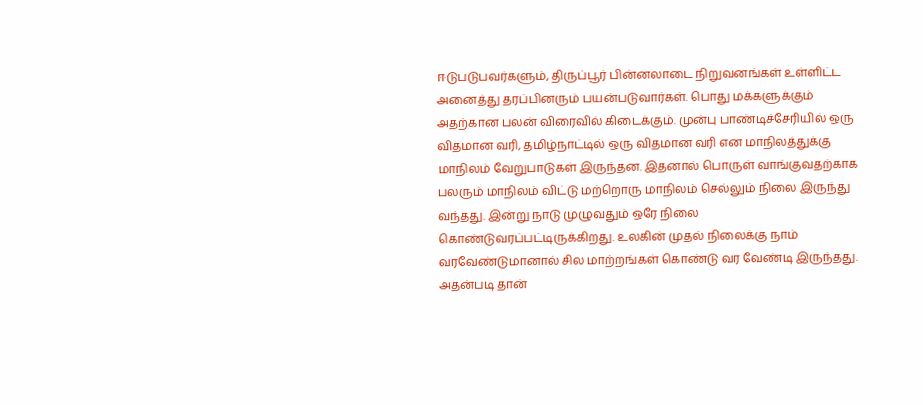ஈடுபடுபவர்களும், திருப்பூர் பின்னலாடை நிறுவனங்கள் உள்ளிட்ட அனைத்து தரப்பினரும் பயன்படுவார்கள். பொது மக்களுக்கும் அதற்கான பலன் விரைவில் கிடைக்கும். முன்பு பாண்டிச்சேரியில் ஒரு விதமான வரி, தமிழ்நாட்டில் ஒரு விதமான வரி என மாநிலத்துக்கு மாநிலம் வேறுபாடுகள் இருந்தன. இதனால் பொருள் வாங்குவதற்காக பலரும் மாநிலம் விட்டு மற்றொரு மாநிலம் செல்லும் நிலை இருந்து வந்தது. இன்று நாடு முழுவதும் ஒரே நிலை கொண்டுவரப்பட்டிருக்கிறது. உலகின் முதல் நிலைக்கு நாம் வரவேண்டுமானால் சில மாற்றங்கள் கொண்டு வர வேண்டி இருந்தது. அதன்படி தான்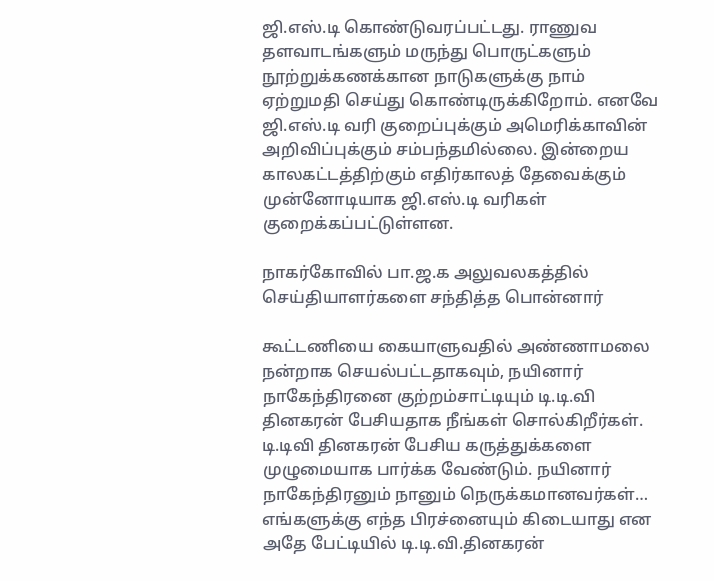ஜி.எஸ்.டி கொண்டுவரப்பட்டது. ராணுவ தளவாடங்களும் மருந்து பொருட்களும் நூற்றுக்கணக்கான நாடுகளுக்கு நாம் ஏற்றுமதி செய்து கொண்டிருக்கிறோம். எனவே ஜி.எஸ்.டி வரி குறைப்புக்கும் அமெரிக்காவின் அறிவிப்புக்கும் சம்பந்தமில்லை. இன்றைய காலகட்டத்திற்கும் எதிர்காலத் தேவைக்கும் முன்னோடியாக ஜி.எஸ்.டி வரிகள் குறைக்கப்பட்டுள்ளன.

நாகர்கோவில் பா.ஜ.க அலுவலகத்தில் செய்தியாளர்களை சந்தித்த பொன்னார்

கூட்டணியை கையாளுவதில் அண்ணாமலை நன்றாக செயல்பட்டதாகவும், நயினார் நாகேந்திரனை குற்றம்சாட்டியும் டி.டி.வி தினகரன் பேசியதாக நீங்கள் சொல்கிறீர்கள். டி.டிவி தினகரன் பேசிய கருத்துக்களை முழுமையாக பார்க்க வேண்டும். நயினார் நாகேந்திரனும் நானும் நெருக்கமானவர்கள்… எங்களுக்கு எந்த பிரச்னையும் கிடையாது என அதே பேட்டியில் டி.டி.வி.தினகரன்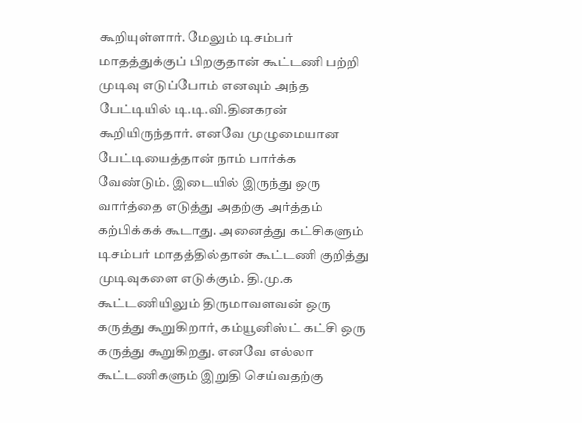கூறியுள்ளார். மேலும் டிசம்பர் மாதத்துக்குப் பிறகுதான் கூட்டணி பற்றி முடிவு எடுப்போம் எனவும் அந்த பேட்டியில் டி.டி.வி.தினகரன் கூறியிருந்தார். எனவே முழுமையான பேட்டியைத்தான் நாம் பார்க்க வேண்டும். இடையில் இருந்து ஒரு வார்த்தை எடுத்து அதற்கு அர்த்தம் கற்பிக்கக் கூடாது. அனைத்து கட்சிகளும் டிசம்பர் மாதத்தில்தான் கூட்டணி குறித்து முடிவுகளை எடுக்கும். தி.மு.க கூட்டணியிலும் திருமாவளவன் ஒரு கருத்து கூறுகிறார், கம்யூனிஸ்ட் கட்சி ஒரு கருத்து கூறுகிறது. எனவே எல்லா கூட்டணிகளும் இறுதி செய்வதற்கு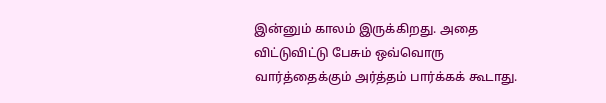இன்னும் காலம் இருக்கிறது. அதை விட்டுவிட்டு பேசும் ஒவ்வொரு வார்த்தைக்கும் அர்த்தம் பார்க்கக் கூடாது.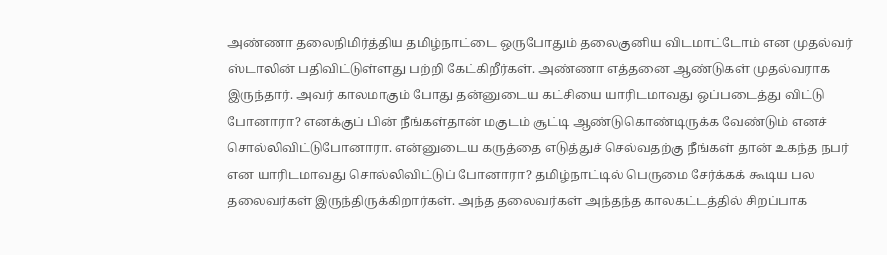அண்ணா தலைநிமிர்த்திய தமிழ்நாட்டை ஒருபோதும் தலைகுனிய விடமாட்டோம் என முதல்வர் ஸ்டாலின் பதிவிட்டுள்ளது பற்றி கேட்கிறீர்கள். அண்ணா எத்தனை ஆண்டுகள் முதல்வராக இருந்தார். அவர் காலமாகும் போது தன்னுடைய கட்சியை யாரிடமாவது ஒப்படைத்து விட்டு போனாரா? எனக்குப் பின் நீங்கள்தான் மகுடம் சூட்டி ஆண்டுகொண்டிருக்க வேண்டும் எனச் சொல்லிவிட்டுபோனாரா. என்னுடைய கருத்தை எடுத்துச் செல்வதற்கு நீங்கள் தான் உகந்த நபர் என யாரிடமாவது சொல்லிவிட்டுப் போனாரா? தமிழ்நாட்டில் பெருமை சேர்க்கக் கூடிய பல தலைவர்கள் இருந்திருக்கிறார்கள். அந்த தலைவர்கள் அந்தந்த காலகட்டத்தில் சிறப்பாக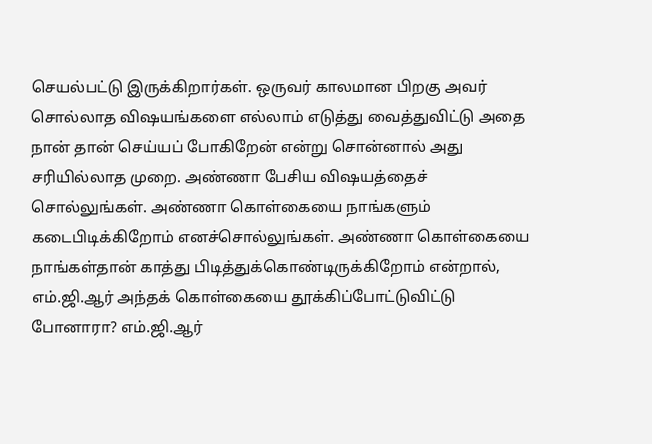செயல்பட்டு இருக்கிறார்கள். ஒருவர் காலமான பிறகு அவர் சொல்லாத விஷயங்களை எல்லாம் எடுத்து வைத்துவிட்டு அதை நான் தான் செய்யப் போகிறேன் என்று சொன்னால் அது சரியில்லாத முறை. அண்ணா பேசிய விஷயத்தைச் சொல்லுங்கள். அண்ணா கொள்கையை நாங்களும் கடைபிடிக்கிறோம் எனச்சொல்லுங்கள். அண்ணா கொள்கையை நாங்கள்தான் காத்து பிடித்துக்கொண்டிருக்கிறோம் என்றால், எம்.ஜி.ஆர் அந்தக் கொள்கையை தூக்கிப்போட்டுவிட்டு போனாரா? எம்.ஜி.ஆர்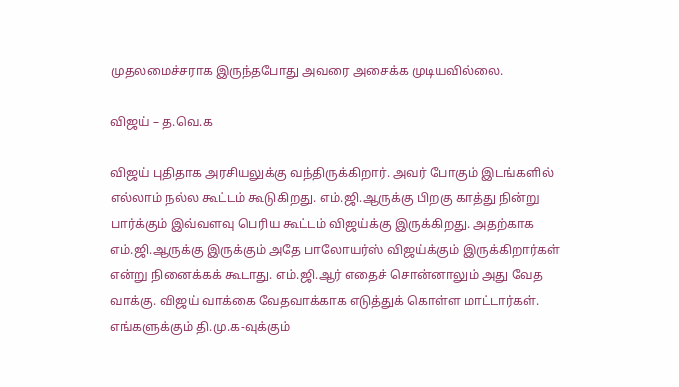முதலமைச்சராக இருந்தபோது அவரை அசைக்க முடியவில்லை.

விஜய் – த.வெ.க

விஜய் புதிதாக அரசியலுக்கு வந்திருக்கிறார். அவர் போகும் இடங்களில் எல்லாம் நல்ல கூட்டம் கூடுகிறது. எம்.ஜி.ஆருக்கு பிறகு காத்து நின்று பார்க்கும் இவ்வளவு பெரிய கூட்டம் விஜய்க்கு இருக்கிறது. அதற்காக எம்.ஜி.ஆருக்கு இருக்கும் அதே பாலோயர்ஸ் விஜய்க்கும் இருக்கிறார்கள் என்று நினைக்கக் கூடாது. எம்.ஜி.ஆர் எதைச் சொன்னாலும் அது வேத வாக்கு. விஜய் வாக்கை வேதவாக்காக எடுத்துக் கொள்ள மாட்டார்கள். எங்களுக்கும் தி.மு.க-வுக்கும்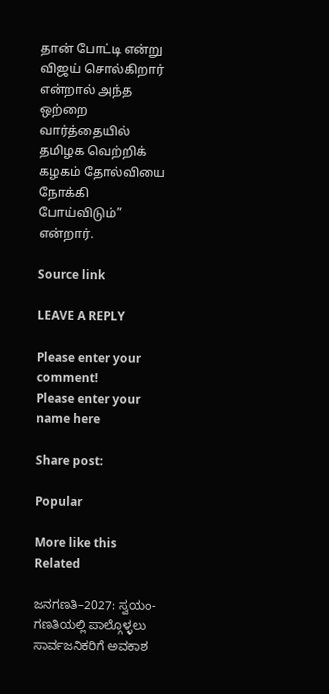தான் போட்டி என்று விஜய் சொல்கிறார் என்றால் அந்த ஒற்றை வார்த்தையில் தமிழக வெற்றிக் கழகம் தோல்வியை நோக்கி போய்விடும்” என்றார்.

Source link

LEAVE A REPLY

Please enter your comment!
Please enter your name here

Share post:

Popular

More like this
Related

ಜನಗಣತಿ–2027: ಸ್ವಯಂ-ಗಣತಿಯಲ್ಲಿ ಪಾಲ್ಗೊಳ್ಳಲು ಸಾರ್ವಜನಿಕರಿಗೆ ಅವಕಾಶ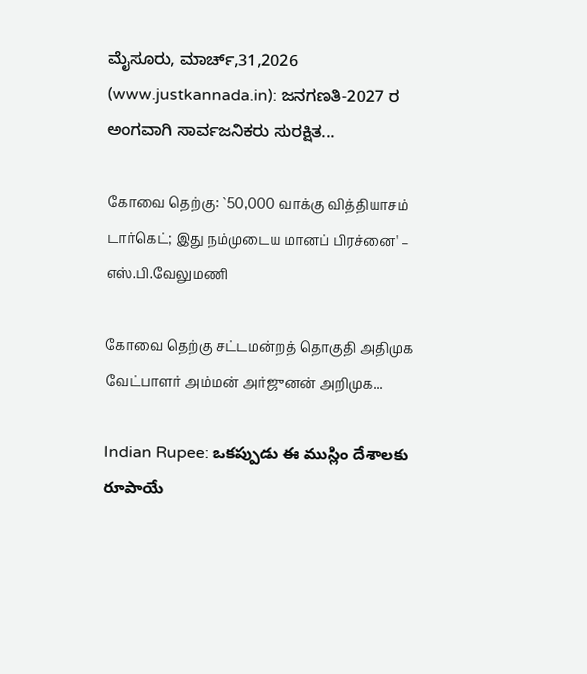ಮೈಸೂರು, ಮಾರ್ಚ್,31,2026 (www.justkannada.in): ಜನಗಣತಿ-2027 ರ ಅಂಗವಾಗಿ ಸಾರ್ವಜನಿಕರು ಸುರಕ್ಷಿತ...

கோவை தெற்கு: `50,000 வாக்கு வித்தியாசம் டார்கெட்; இது நம்முடைய மானப் பிரச்னை' – எஸ்.பி.வேலுமணி

கோவை தெற்கு சட்டமன்றத் தொகுதி அதிமுக வேட்பாளர் அம்மன் அர்ஜுனன் அறிமுக...

Indian Rupee: ఒకప్పుడు ఈ ముస్లిం దేశాలకు రూపాయే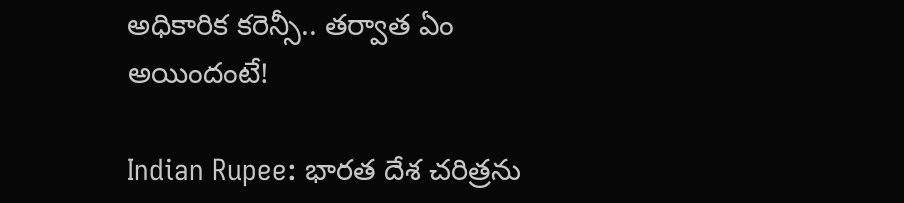అధికారిక కరెన్సీ.. తర్వాత ఏం అయిందంటే!

Indian Rupee: భారత దేశ చరిత్రను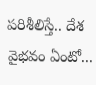పరిశీలిస్తే.. దేశ వైభవం ఏంటో...